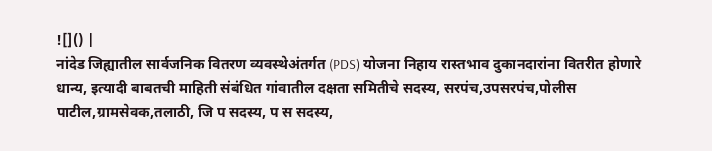![]() |
नांदेड जिह्यातील सार्वजनिक वितरण व्यवस्थेअंतर्गत (PDS) योजना निहाय रास्तभाव दुकानदारांना वितरीत होणारे धान्य, इत्यादी बाबतची माहिती संबंधित गांवातील दक्षता समितीचे सदस्य, सरपंच,उपसरपंच,पोलीस पाटील,ग्रामसेवक,तलाठी, जि प सदस्य, प स सदस्य,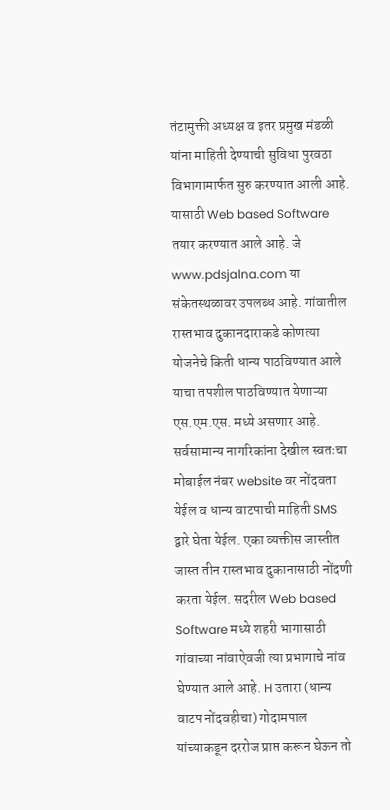तंटामुक्ती अध्यक्ष व इतर प्रमुख मंडळी यांना माहिती देण्याची सुविधा पुरवठा विभागामार्फत सुरु करण्यात आली आहे. यासाठी Web based Software तयार करण्यात आले आहे. जे www.pdsjalna.com या संकेतस्थळावर उपलब्ध आहे. गांवातील रास्तभाव दुकानदाराकडे कोणत्या योजनेचे किती धान्य पाठविण्यात आले याचा तपशील पाठविण्यात येणाऱ्या एस.एम.एस. मध्ये असणार आहे. सर्वसामान्य नागरिकांना देखील स्वतःचा मोबाईल नंबर website वर नोंदवता येईल व धान्य वाटपाची माहिती SMS द्वारे घेता येईल. एका व्यक्तीस जास्तीत जास्त तीन रास्तभाव दुकानासाठी नोंदणी करता येईल. सदरील Web based Software मध्ये शहरी भागासाठी गांवाच्या नांवाऐवजी त्या प्रभागाचे नांव घेण्यात आले आहे. H उतारा (धान्य वाटप नोंदवहीचा) गोदामपाल यांच्याकडून दररोज प्राप्त करून घेऊन तो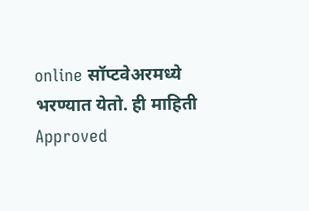online सॉप्टवेअरमध्ये भरण्यात येतो. ही माहिती Approved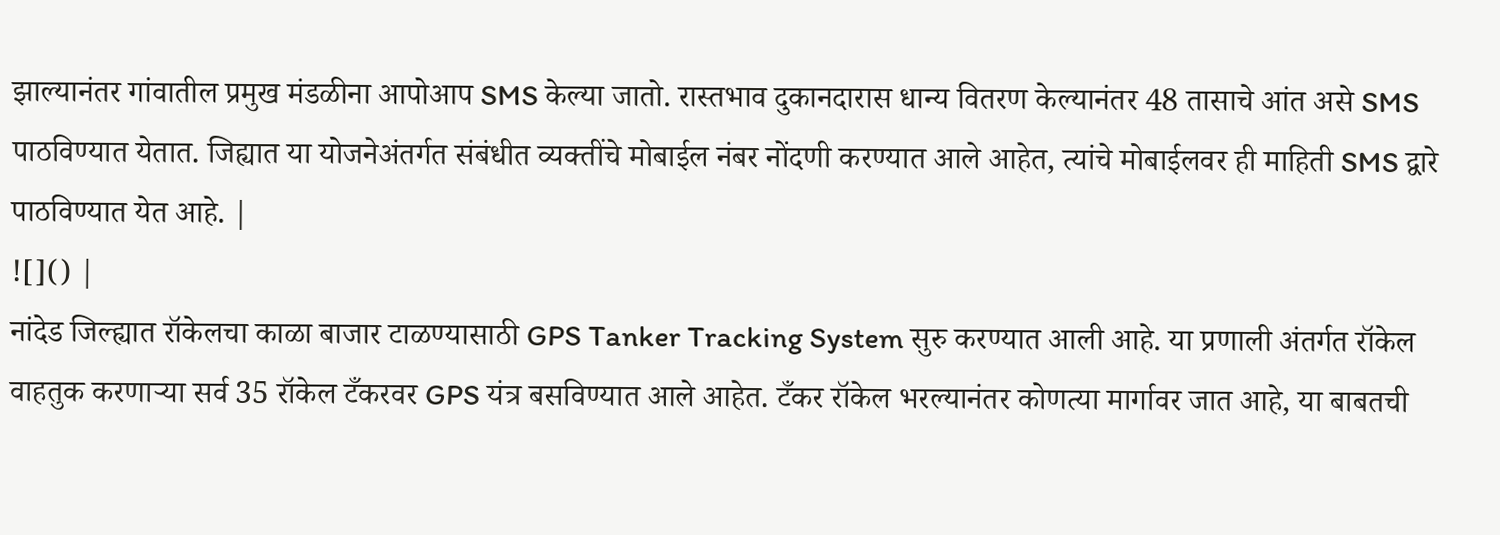झाल्यानंतर गांवातील प्रमुख मंडळीना आपोआप SMS केल्या जातो. रास्तभाव दुकानदारास धान्य वितरण केल्यानंतर 48 तासाचे आंत असे SMS पाठविण्यात येतात. जिह्यात या योजनेअंतर्गत संबंधीत व्यक्तींचे मोबाईल नंबर नोंदणी करण्यात आले आहेत, त्यांचे मोबाईलवर ही माहिती SMS द्वारे पाठविण्यात येत आहे. |
![]() |
नांदेड जिल्ह्यात रॉकेलचा काळा बाजार टाळण्यासाठी GPS Tanker Tracking System सुरु करण्यात आली आहे. या प्रणाली अंतर्गत रॉकेल वाहतुक करणाऱ्या सर्व 35 रॉकेल टँकरवर GPS यंत्र बसविण्यात आले आहेत. टँकर रॉकेल भरल्यानंतर कोणत्या मार्गावर जात आहे, या बाबतची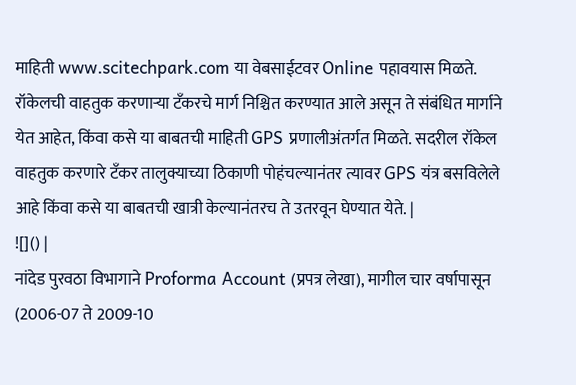माहिती www.scitechpark.com या वेबसाईटवर Online पहावयास मिळते. रॉकेलची वाहतुक करणाऱ्या टँकरचे मार्ग निश्चित करण्यात आले असून ते संबंधित मार्गाने येत आहेत, किंवा कसे या बाबतची माहिती GPS प्रणालीअंतर्गत मिळते. सदरील रॉकेल वाहतुक करणारे टँकर तालुक्याच्या ठिकाणी पोहंचल्यानंतर त्यावर GPS यंत्र बसविलेले आहे किंवा कसे या बाबतची खात्री केल्यानंतरच ते उतरवून घेण्यात येते. |
![]() |
नांदेड पुरवठा विभागाने Proforma Account (प्रपत्र लेखा), मागील चार वर्षापासून (2006-07 ते 2009-10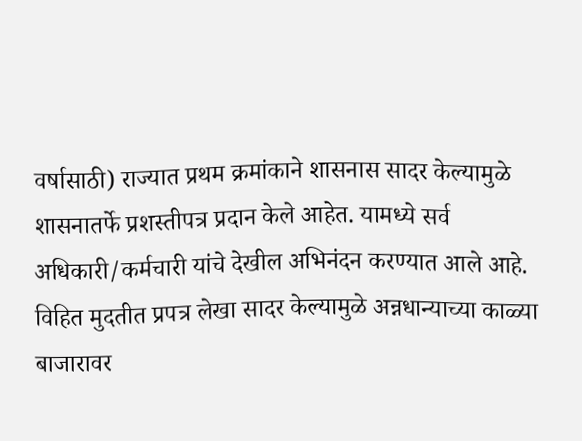वर्षासाठी) राज्यात प्रथम क्रमांकाने शासनास सादर केल्यामुळे शासनातर्फे प्रशस्तीपत्र प्रदान केले आहेत. यामध्ये सर्व अधिकारी/कर्मचारी यांचे देखील अभिनंदन करण्यात आले आहे. विहित मुदतीत प्रपत्र लेखा सादर केल्यामुळे अन्नधान्याच्या काळ्या बाजारावर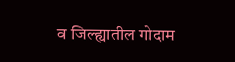व जिल्ह्यातील गोदाम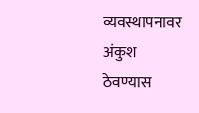व्यवस्थापनावर अंकुश ठेवण्यास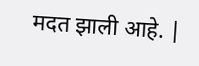मदत झाली आहे. |